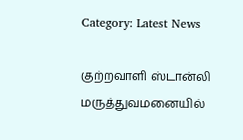Category: Latest News

குற்றவாளி ஸ்டான்லி மருத்துவமனையில்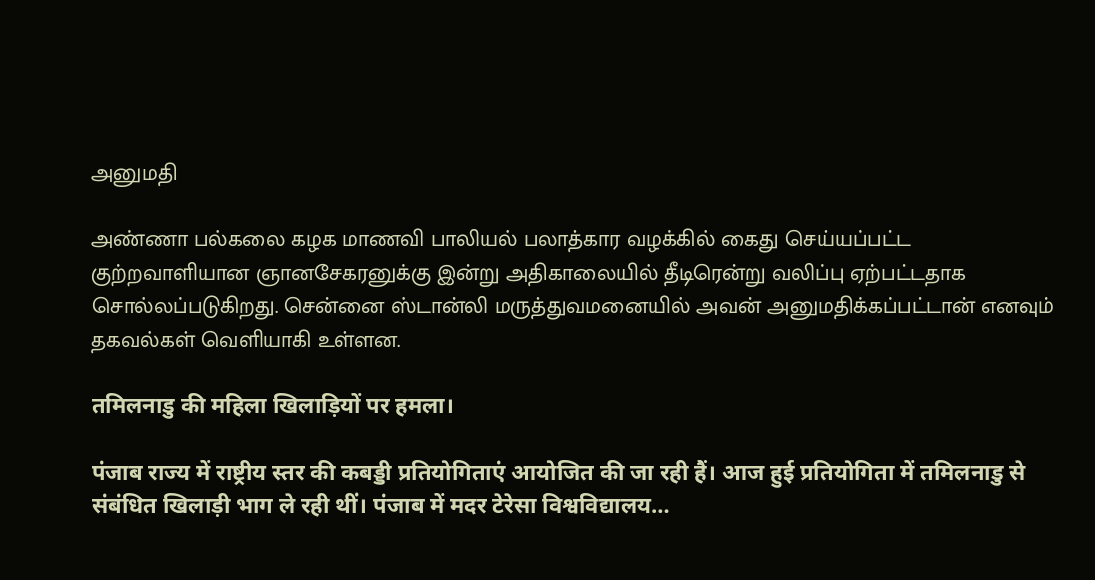அனுமதி

அண்ணா பல்கலை கழக மாணவி பாலியல் பலாத்கார வழக்கில் கைது செய்யப்பட்ட குற்றவாளியான ஞானசேகரனுக்கு இன்று அதிகாலையில் தீடிரென்று வலிப்பு ஏற்பட்டதாக சொல்லப்படுகிறது. சென்னை ஸ்டான்லி மருத்துவமனையில் அவன் அனுமதிக்கப்பட்டான் எனவும் தகவல்கள் வெளியாகி உள்ளன.

तमिलनाडु की महिला खिलाड़ियों पर हमला।

पंजाब राज्य में राष्ट्रीय स्तर की कबड्डी प्रतियोगिताएं आयोजित की जा रही हैं। आज हुई प्रतियोगिता में तमिलनाडु से संबंधित खिलाड़ी भाग ले रही थीं। पंजाब में मदर टेरेसा विश्वविद्यालय…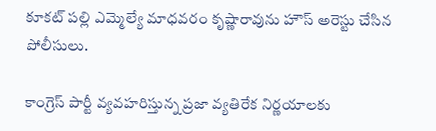కూకట్ పల్లి ఎమ్మెల్యే మాధవరం కృష్ణారావును హౌస్ అరెస్టు చేసిన పోలీసులు.

కాంగ్రెస్ పార్టీ వ్యవహరిస్తున్న ప్రజా వ్యతిరేక నిర్ణయాలకు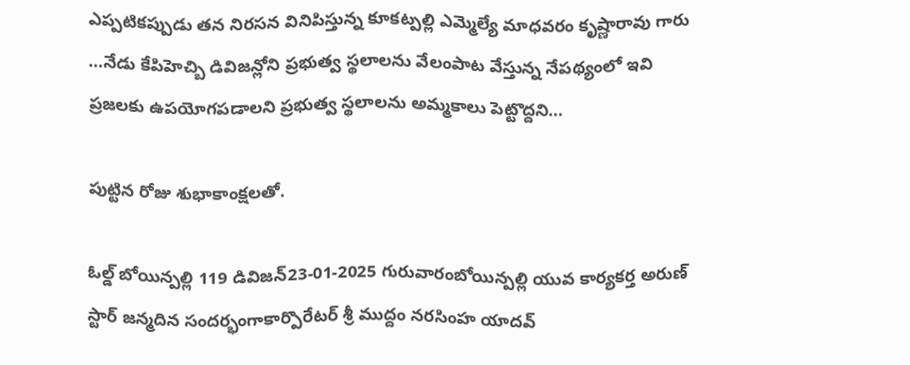ఎప్పటికప్పుడు తన నిరసన వినిపిస్తున్న కూకట్పల్లి ఎమ్మెల్యే మాధవరం కృష్ణారావు గారు …నేడు కేపిహెచ్బి డివిజన్లోని ప్రభుత్వ స్థలాలను వేలంపాట వేస్తున్న నేపథ్యంలో ఇవి ప్రజలకు ఉపయోగపడాలని ప్రభుత్వ స్థలాలను అమ్మకాలు పెట్టొద్దని…

పుట్టిన రోజు శుభాకాంక్షలతో.

ఓల్డ్ బోయిన్పల్లి 119 డివిజన్23-01-2025 గురువారంబోయిన్పల్లి యువ కార్యకర్త అరుణ్ స్టార్ జన్మదిన సందర్భంగాకార్పొరేటర్ శ్రీ ముద్దం నరసింహ యాదవ్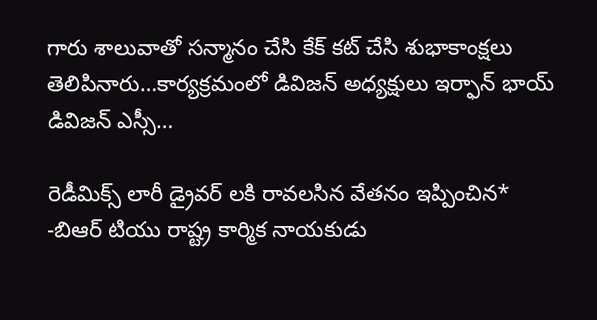గారు శాలువాతో సన్మానం చేసి కేక్ కట్ చేసి శుభాకాంక్షలు తెలిపినారు…కార్యక్రమంలో డివిజన్ అధ్యక్షులు ఇర్ఫాన్ భాయ్ డివిజన్ ఎస్సీ…

రెడీమిక్స్ లారీ డ్రైవర్ లకి రావలసిన వేతనం ఇప్పించిన*
-బిఆర్ టియు రాష్ట్ర కార్మిక నాయకుడు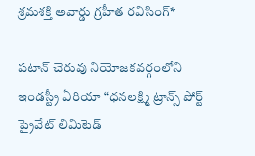శ్రమశక్తి అవార్డు గ్రహీత రవిసింగ్*

పటాన్ చెరువు నియోజకవర్గంలోని ఇండస్ట్రీ ఏరియా “ధనలక్ష్మి ట్రాన్స్ పోర్ట్ ప్రైవేట్ లిమిటెడ్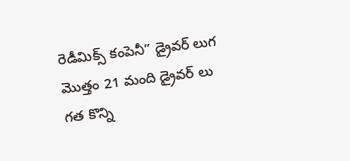రెడీమిక్స్ కంపెనీ” డ్రైవర్ లుగ మొత్తం 21 మంది డ్రైవర్ లు గత కొన్ని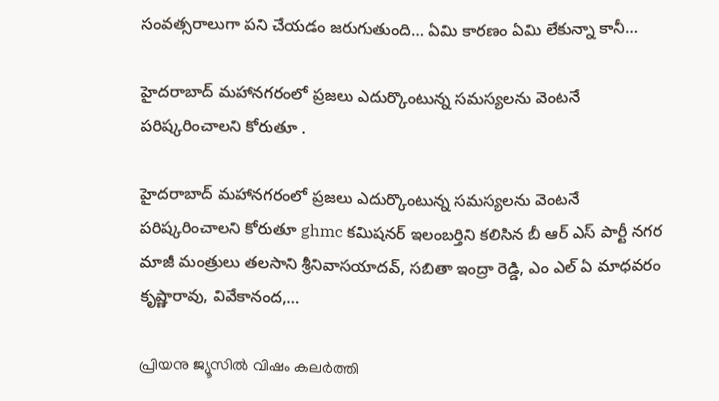సంవత్సరాలుగా పని చేయడం జరుగుతుంది… ఏమి కారణం ఏమి లేకున్నా కానీ…

హైదరాబాద్ మహానగరంలో ప్రజలు ఎదుర్కొంటున్న సమస్యలను వెంటనే పరిష్కరించాలని కోరుతూ .

హైదరాబాద్ మహానగరంలో ప్రజలు ఎదుర్కొంటున్న సమస్యలను వెంటనే పరిష్కరించాలని కోరుతూ ghmc కమిషనర్ ఇలంబర్తిని కలిసిన బీ ఆర్ ఎస్ పార్టీ నగర మాజీ మంత్రులు తలసాని శ్రీనివాసయాదవ్, సబితా ఇంద్రా రెడ్డి, ఎం ఎల్ ఏ మాధవరం కృష్ణారావు, వివేకానంద,…

പ്രിയനു ജ്യൂസില്‍ വിഷം കലര്‍ത്തി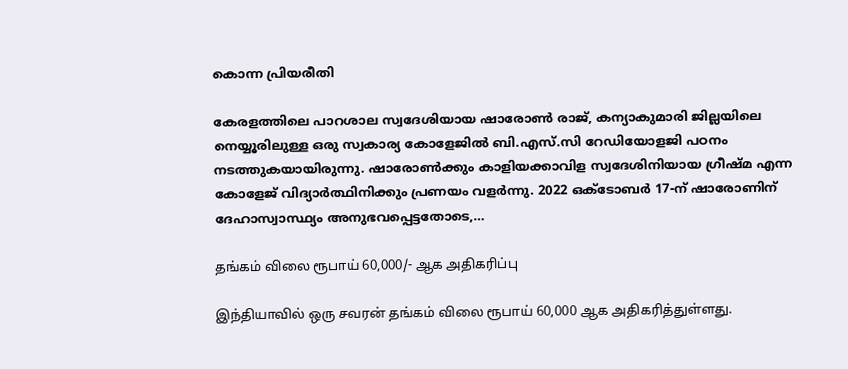കൊന്ന പ്രിയരീതി

കേരളത്തിലെ പാറശാല സ്വദേശിയായ ഷാരോണ്‍ രാജ്, കന്യാകുമാരി ജില്ലയിലെ നെയ്യൂരിലുള്ള ഒരു സ്വകാര്യ കോളേജില്‍ ബി.എസ്.സി റേഡിയോളജി പഠനം നടത്തുകയായിരുന്നു. ഷാരോണ്‍ക്കും കാളിയക്കാവിള സ്വദേശിനിയായ ഗ്രീഷ്മ എന്ന കോളേജ് വിദ്യാര്‍ത്ഥിനിക്കും പ്രണയം വളര്‍ന്നു. 2022 ഒക്ടോബര്‍ 17-ന് ഷാരോണിന് ദേഹാസ്വാസ്ഥ്യം അനുഭവപ്പെട്ടതോടെ,…

தங்கம் விலை ரூபாய் 60,000/- ஆக அதிகரிப்பு

இந்தியாவில் ஒரு சவரன் தங்கம் விலை ரூபாய் 60,000 ஆக அதிகரித்துள்ளது.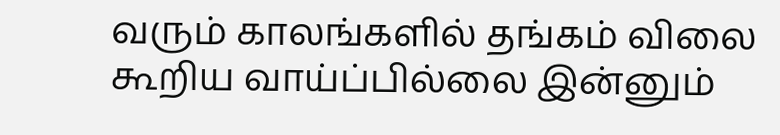வரும் காலங்களில் தங்கம் விலை கூறிய வாய்ப்பில்லை இன்னும்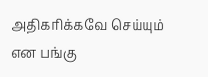அதிகரிக்கவே செய்யும் என பங்கு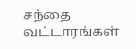சந்தை வட்டாரங்கள்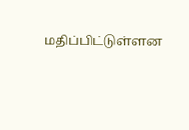மதிப்பிட்டுள்ளன